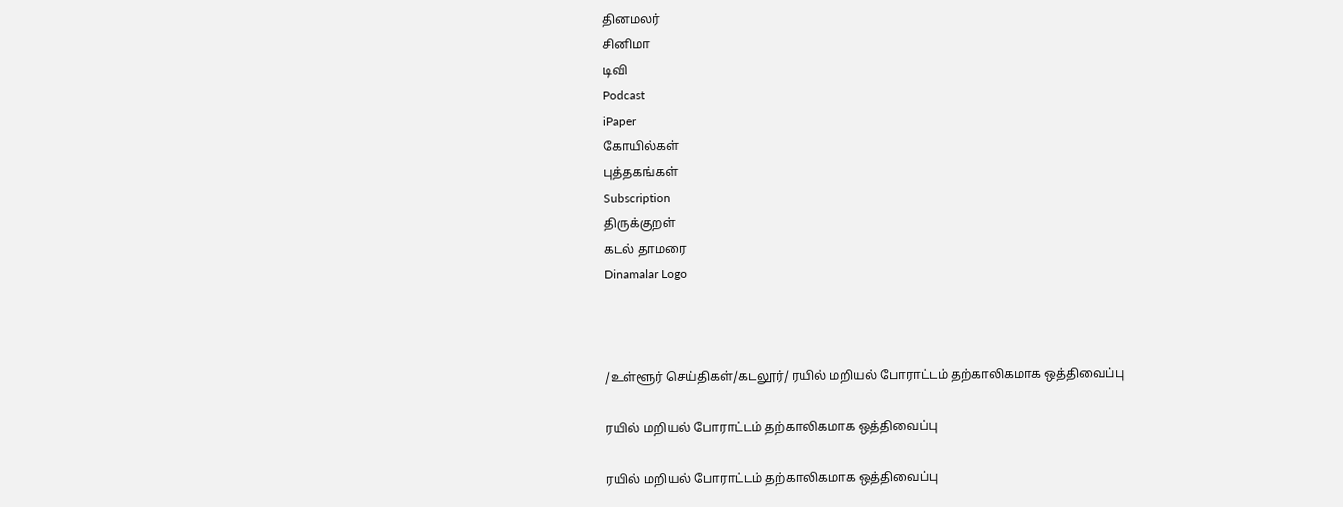தினமலர்
சினிமா
டிவி
Podcast
iPaper
கோயில்கள்
புத்தகங்கள்
Subscription
திருக்குறள்
கடல் தாமரை
Dinamalar Logo



/உள்ளூர் செய்திகள்/கடலூர்/ ரயில் மறியல் போராட்டம் தற்காலிகமாக ஒத்திவைப்பு

ரயில் மறியல் போராட்டம் தற்காலிகமாக ஒத்திவைப்பு

ரயில் மறியல் போராட்டம் தற்காலிகமாக ஒத்திவைப்பு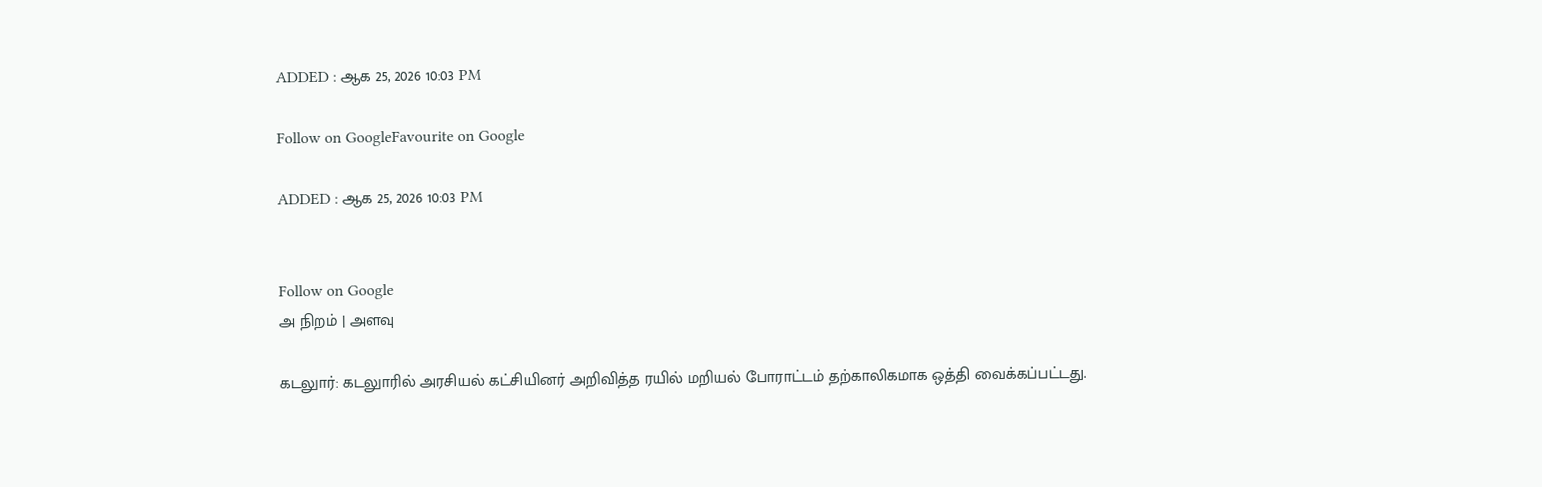ADDED : ஆக 25, 2026 10:03 PM

Follow on GoogleFavourite on Google

ADDED : ஆக 25, 2026 10:03 PM


Follow on Google
அ நிறம் | அளவு

கடலுார்: கடலுாரில் அரசியல் கட்சியினர் அறிவித்த ரயில் மறியல் போராட்டம் தற்காலிகமாக ஒத்தி வைக்கப்பட்டது.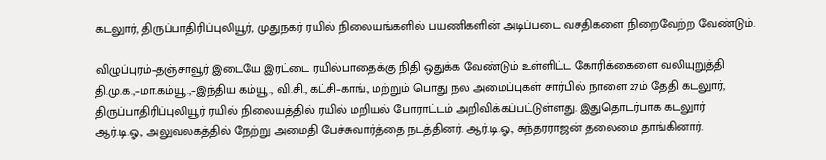கடலுார், திருப்பாதிரிப்புலியூர், முதுநகர் ரயில் நிலையங்களில் பயணிகளின் அடிப்படை வசதிகளை நிறைவேற்ற வேண்டும்.

விழுப்புரம்–தஞ்சாவூர் இடையே இரட்டை ரயில்பாதைக்கு நிதி ஒதுக்க வேண்டும் உள்ளிட்ட கோரிக்கைளை வலியுறுத்தி தி.மு.க.,–மா.கம்யூ.,–இந்திய கம்யூ., வி.சி., கட்சி–காங்., மற்றும் பொது நல அமைப்புகள் சார்பில் நாளை 27ம் தேதி கடலுார், திருப்பாதிரிப்புலியூர் ரயில் நிலையத்தில் ரயில் மறியல் போராட்டம் அறிவிக்கப்பட்டுள்ளது. இதுதொடர்பாக கடலுார் ஆர்.டி.ஓ., அலுவலகத்தில் நேற்று அமைதி பேச்சுவார்த்தை நடத்தினர். ஆர்.டி.ஓ., சுந்தரராஜன் தலைமை தாங்கினார்.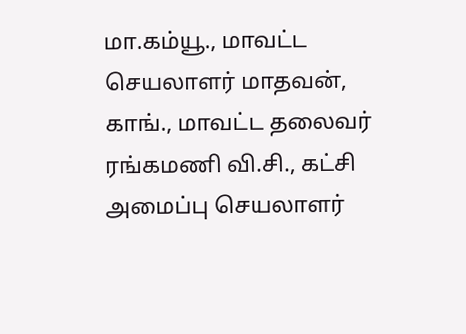மா.கம்யூ., மாவட்ட செயலாளர் மாதவன், காங்., மாவட்ட தலைவர் ரங்கமணி வி.சி., கட்சி அமைப்பு செயலாளர்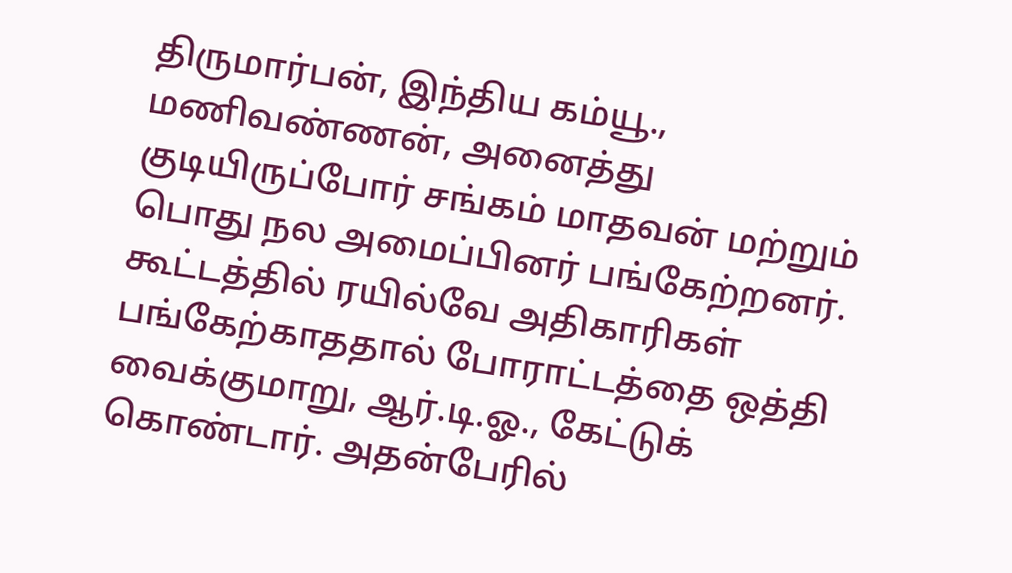திருமார்பன், இந்திய கம்யூ., மணிவண்ணன், அனைத்து குடியிருப்போர் சங்கம் மாதவன் மற்றும் பொது நல அமைப்பினர் பங்கேற்றனர். கூட்டத்தில் ரயில்வே அதிகாரிகள் பங்கேற்காததால் போராட்டத்தை ஒத்தி வைக்குமாறு, ஆர்.டி.ஓ., கேட்டுக் கொண்டார். அதன்பேரில்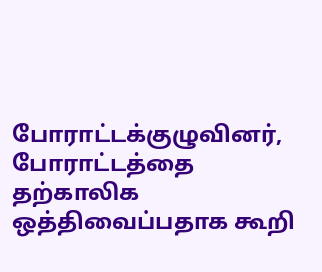போராட்டக்குழுவினர், போராட்டத்தை தற்காலிக ஒத்திவைப்பதாக கூறி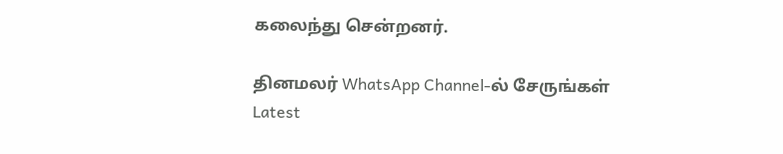கலைந்து சென்றனர்.

தினமலர் WhatsApp Channel-ல் சேருங்கள்
Latest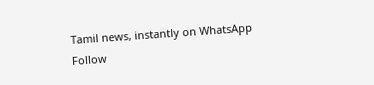Tamil news, instantly on WhatsApp
Follow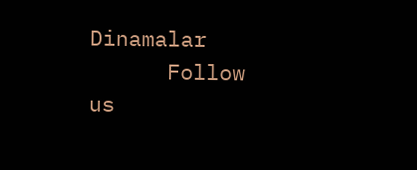Dinamalar
      Follow us